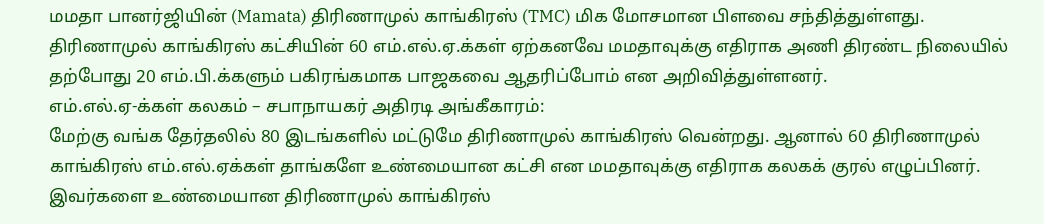மமதா பானர்ஜியின் (Mamata) திரிணாமுல் காங்கிரஸ் (TMC) மிக மோசமான பிளவை சந்தித்துள்ளது. திரிணாமுல் காங்கிரஸ் கட்சியின் 60 எம்.எல்.ஏ.க்கள் ஏற்கனவே மமதாவுக்கு எதிராக அணி திரண்ட நிலையில் தற்போது 20 எம்.பி.க்களும் பகிரங்கமாக பாஜகவை ஆதரிப்போம் என அறிவித்துள்ளனர்.
எம்.எல்.ஏ-க்கள் கலகம் – சபாநாயகர் அதிரடி அங்கீகாரம்:
மேற்கு வங்க தேர்தலில் 80 இடங்களில் மட்டுமே திரிணாமுல் காங்கிரஸ் வென்றது. ஆனால் 60 திரிணாமுல் காங்கிரஸ் எம்.எல்.ஏக்கள் தாங்களே உண்மையான கட்சி என மமதாவுக்கு எதிராக கலகக் குரல் எழுப்பினர். இவர்களை உண்மையான திரிணாமுல் காங்கிரஸ்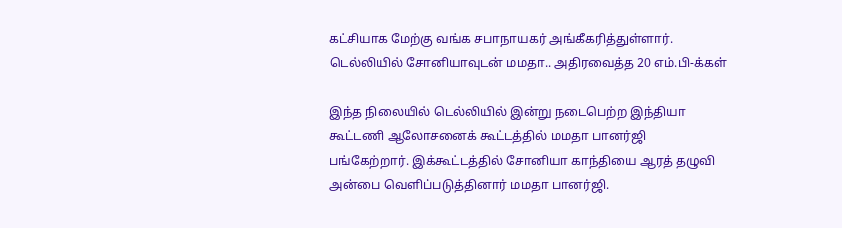கட்சியாக மேற்கு வங்க சபாநாயகர் அங்கீகரித்துள்ளார்.
டெல்லியில் சோனியாவுடன் மமதா.. அதிரவைத்த 20 எம்.பி-க்கள்

இந்த நிலையில் டெல்லியில் இன்று நடைபெற்ற இந்தியா கூட்டணி ஆலோசனைக் கூட்டத்தில் மமதா பானர்ஜி பங்கேற்றார். இக்கூட்டத்தில் சோனியா காந்தியை ஆரத் தழுவி அன்பை வெளிப்படுத்தினார் மமதா பானர்ஜி.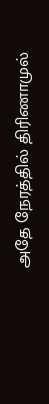அதே நேரத்தில் திரிணாமுல்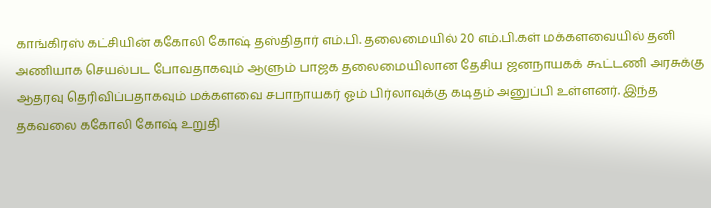காங்கிரஸ் கட்சியின் ககோலி கோஷ் தஸ்திதார் எம்.பி. தலைமையில் 20 எம்.பி.கள் மக்களவையில் தனி அணியாக செயல்பட போவதாகவும் ஆளும் பாஜக தலைமையிலான தேசிய ஜனநாயகக் கூட்டணி அரசுக்கு ஆதரவு தெரிவிப்பதாகவும் மக்களவை சபாநாயகர் ஓம் பிர்லாவுக்கு கடிதம் அனுப்பி உள்ளனர். இந்த தகவலை ககோலி கோஷ் உறுதி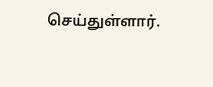செய்துள்ளார்.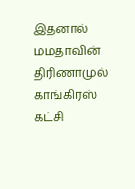இதனால் மமதாவின் திரிணாமுல் காங்கிரஸ் கட்சி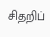சிதறிப்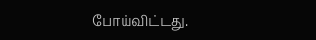போய்விட்டது.